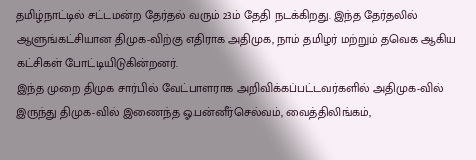தமிழ்நாட்டில் சட்டமன்ற தேர்தல் வரும் 23ம் தேதி நடக்கிறது. இந்த தேர்தலில் ஆளுங்கட்சியான திமுக-விற்கு எதிராக அதிமுக, நாம் தமிழர் மற்றும் தவெக ஆகிய கட்சிகள் போட்டியிடுகின்றனர்.
இந்த முறை திமுக சார்பில் வேட்பாளராக அறிவிக்கப்பட்டவர்களில் அதிமுக-வில் இருந்து திமுக-வில் இணைந்த ஓ.பன்னீர்செல்வம், வைத்திலிங்கம்,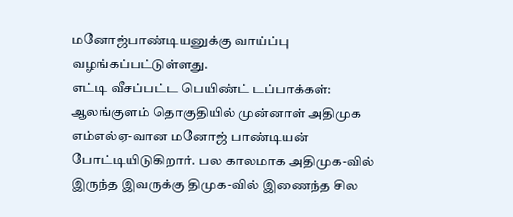மனோஜ்பாண்டியனுக்கு வாய்ப்பு வழங்கப்பட்டுள்ளது.
எட்டி வீசப்பட்ட பெயிண்ட் டப்பாக்கள்:
ஆலங்குளம் தொகுதியில் முன்னாள் அதிமுக எம்எல்ஏ-வான மனோஜ் பாண்டியன் போட்டியிடுகிறார். பல காலமாக அதிமுக-வில் இருந்த இவருக்கு திமுக-வில் இணைந்த சில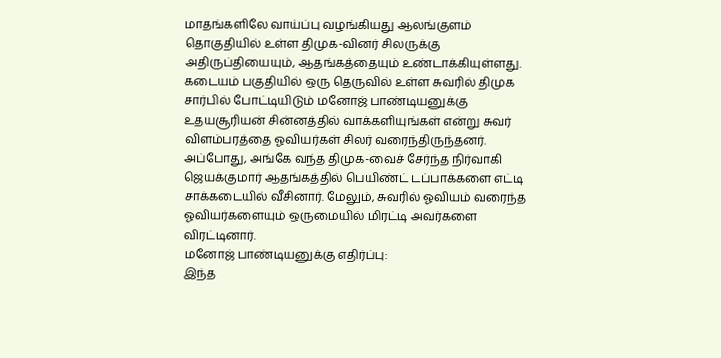மாதங்களிலே வாய்ப்பு வழங்கியது ஆலங்குளம் தொகுதியில் உள்ள திமுக-வினர் சிலருக்கு அதிருப்தியையும், ஆதங்கத்தையும் உண்டாக்கியுள்ளது.
கடையம் பகுதியில் ஒரு தெருவில் உள்ள சுவரில் திமுக சார்பில் போட்டியிடும் மனோஜ் பாண்டியனுக்கு உதயசூரியன் சின்னத்தில் வாக்களியுங்கள் என்று சுவர் விளம்பரத்தை ஓவியர்கள் சிலர் வரைந்திருந்தனர். அப்போது, அங்கே வந்த திமுக-வைச் சேர்ந்த நிர்வாகி ஜெயக்குமார் ஆதங்கத்தில் பெயிண்ட் டப்பாக்களை எட்டி சாக்கடையில் வீசினார். மேலும், சுவரில் ஓவியம் வரைந்த ஓவியர்களையும் ஒருமையில் மிரட்டி அவர்களை விரட்டினார்.
மனோஜ் பாண்டியனுக்கு எதிர்ப்பு:
இந்த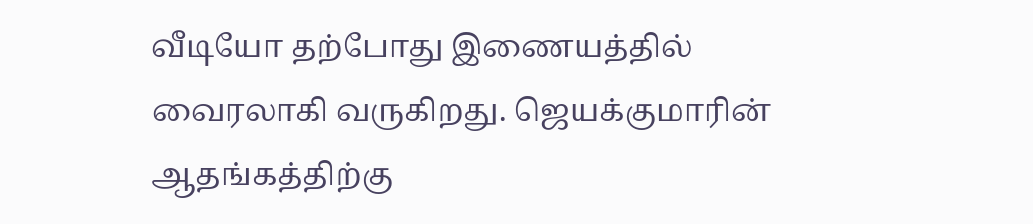வீடியோ தற்போது இணையத்தில் வைரலாகி வருகிறது. ஜெயக்குமாரின் ஆதங்கத்திற்கு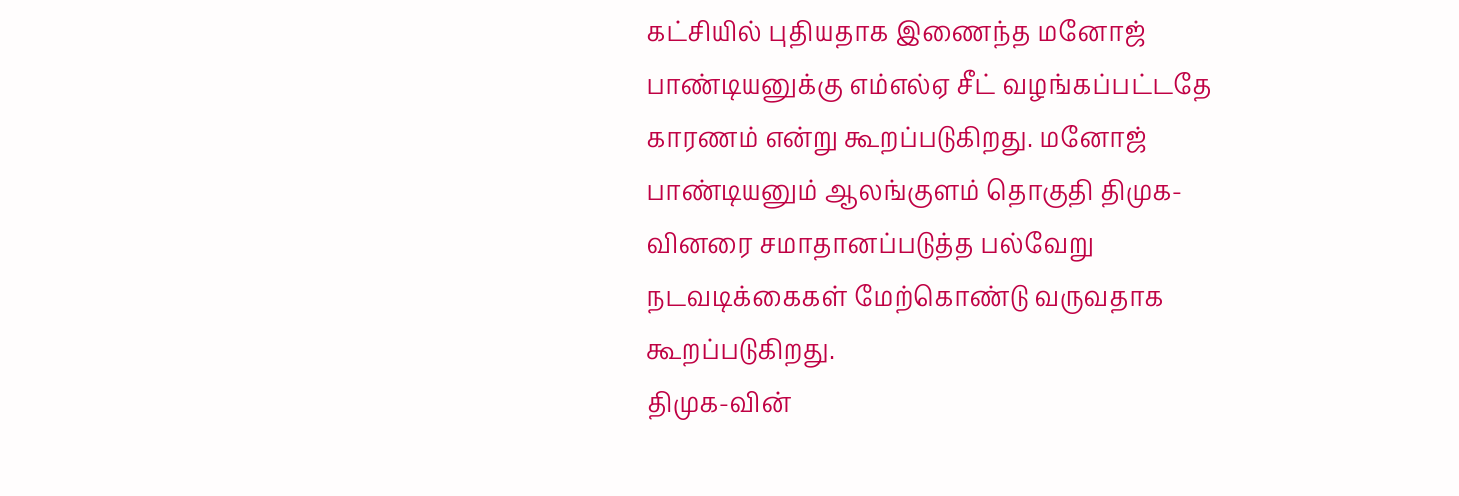கட்சியில் புதியதாக இணைந்த மனோஜ் பாண்டியனுக்கு எம்எல்ஏ சீட் வழங்கப்பட்டதே காரணம் என்று கூறப்படுகிறது. மனோஜ் பாண்டியனும் ஆலங்குளம் தொகுதி திமுக-வினரை சமாதானப்படுத்த பல்வேறு நடவடிக்கைகள் மேற்கொண்டு வருவதாக கூறப்படுகிறது.
திமுக-வின்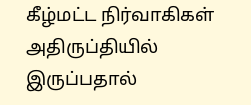கீழ்மட்ட நிர்வாகிகள் அதிருப்தியில் இருப்பதால்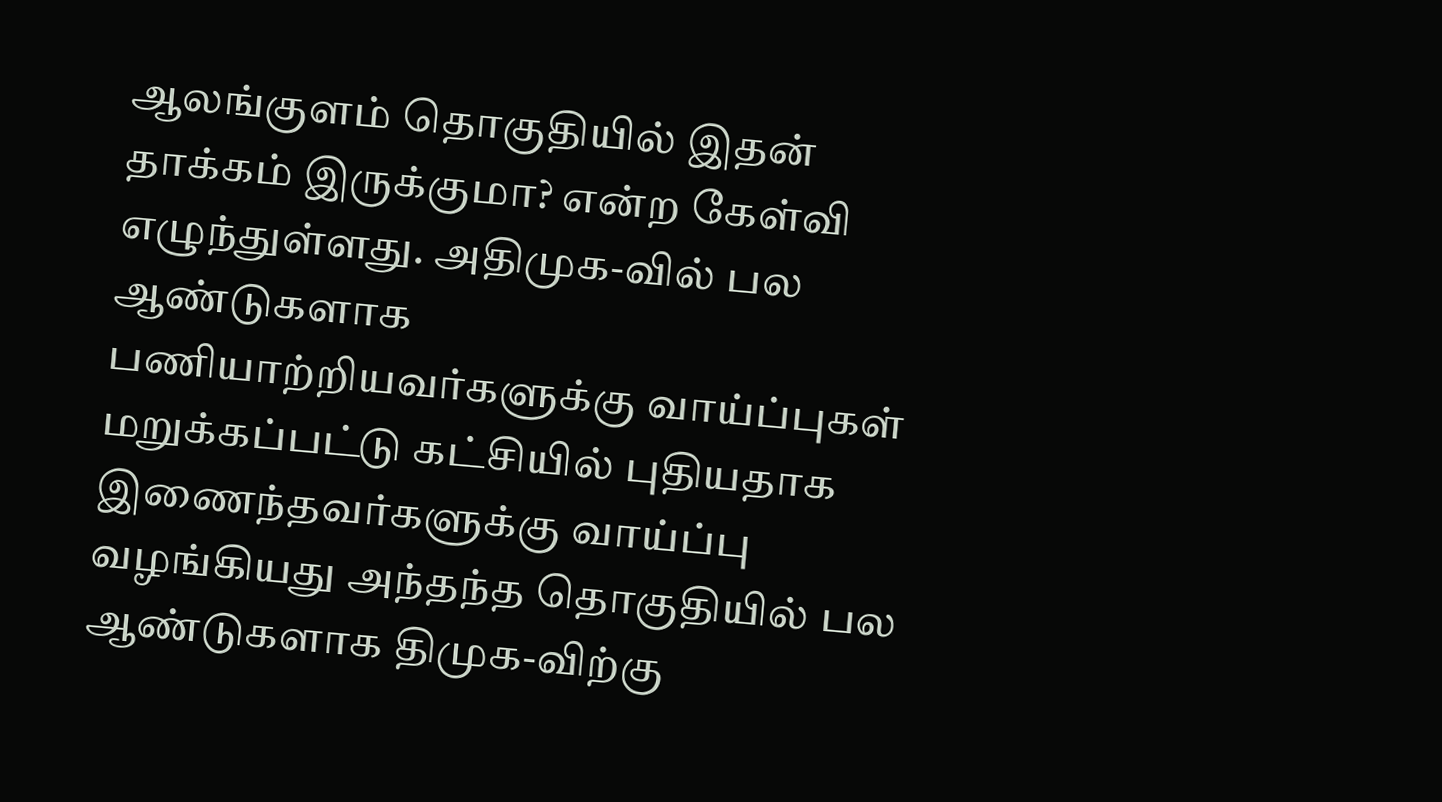ஆலங்குளம் தொகுதியில் இதன் தாக்கம் இருக்குமா? என்ற கேள்வி எழுந்துள்ளது. அதிமுக-வில் பல ஆண்டுகளாக பணியாற்றியவர்களுக்கு வாய்ப்புகள் மறுக்கப்பட்டு கட்சியில் புதியதாக இணைந்தவர்களுக்கு வாய்ப்பு வழங்கியது அந்தந்த தொகுதியில் பல ஆண்டுகளாக திமுக-விற்கு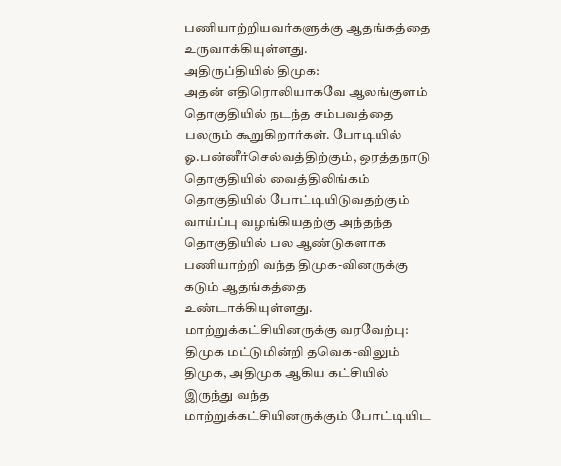பணியாற்றியவர்களுக்கு ஆதங்கத்தை உருவாக்கியுள்ளது.
அதிருப்தியில் திமுக:
அதன் எதிரொலியாகவே ஆலங்குளம் தொகுதியில் நடந்த சம்பவத்தை பலரும் கூறுகிறார்கள். போடியில் ஓ.பன்னீர்செல்வத்திற்கும், ஒரத்தநாடு தொகுதியில் வைத்திலிங்கம் தொகுதியில் போட்டியிடுவதற்கும் வாய்ப்பு வழங்கியதற்கு அந்தந்த தொகுதியில் பல ஆண்டுகளாக பணியாற்றி வந்த திமுக-வினருக்கு கடும் ஆதங்கத்தை உண்டாக்கியுள்ளது.
மாற்றுக்கட்சியினருக்கு வரவேற்பு:
திமுக மட்டுமின்றி தவெக-விலும் திமுக, அதிமுக ஆகிய கட்சியில் இருந்து வந்த மாற்றுக்கட்சியினருக்கும் போட்டியிட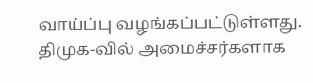வாய்ப்பு வழங்கப்பட்டுள்ளது. திமுக-வில் அமைச்சர்களாக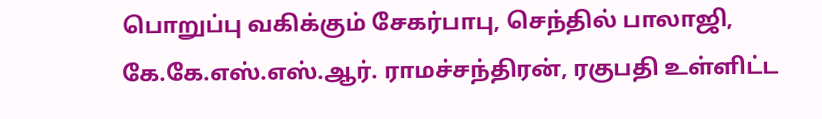பொறுப்பு வகிக்கும் சேகர்பாபு, செந்தில் பாலாஜி, கே.கே.எஸ்.எஸ்.ஆர். ராமச்சந்திரன், ரகுபதி உள்ளிட்ட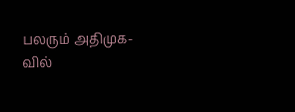பலரும் அதிமுக-வில்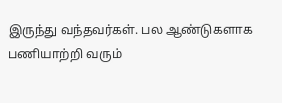இருந்து வந்தவர்கள். பல ஆண்டுகளாக பணியாற்றி வரும்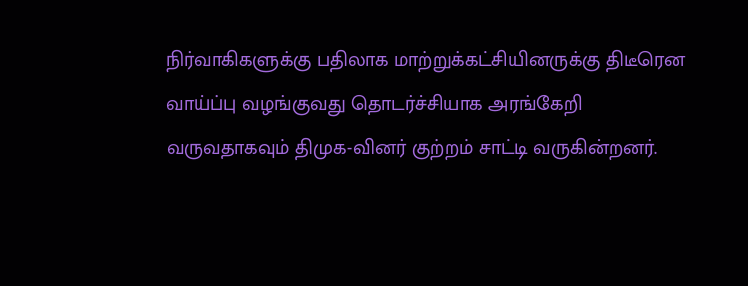நிர்வாகிகளுக்கு பதிலாக மாற்றுக்கட்சியினருக்கு திடீரென வாய்ப்பு வழங்குவது தொடர்ச்சியாக அரங்கேறி வருவதாகவும் திமுக-வினர் குற்றம் சாட்டி வருகின்றனர்.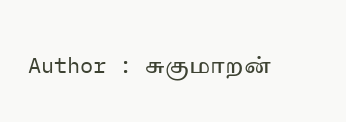Author : சுகுமாறன்